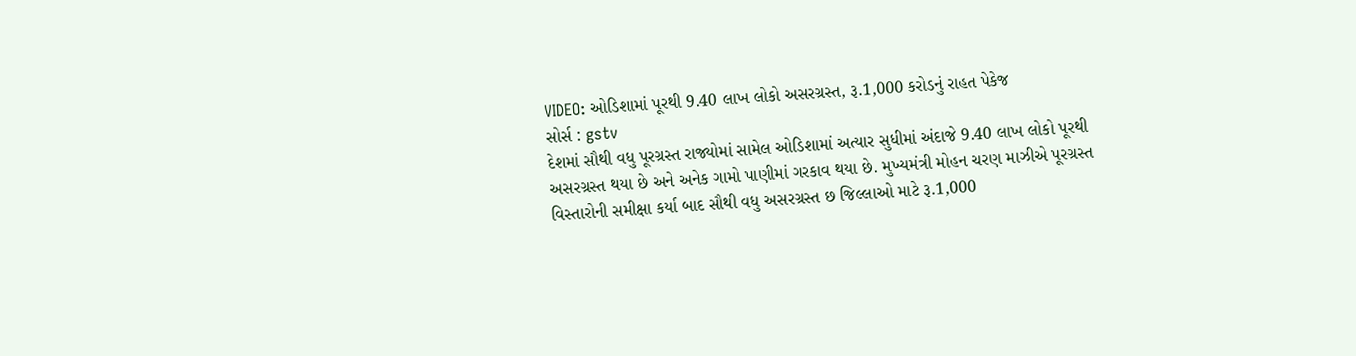VIDEO: ઓડિશામાં પૂરથી 9.40 લાખ લોકો અસરગ્રસ્ત, રૂ.1,000 કરોડનું રાહત પેકેજ
સોર્સ : gstv
દેશમાં સૌથી વધુ પૂરગ્રસ્ત રાજ્યોમાં સામેલ ઓડિશામાં અત્યાર સુધીમાં અંદાજે 9.40 લાખ લોકો પૂરથી અસરગ્રસ્ત થયા છે અને અનેક ગામો પાણીમાં ગરકાવ થયા છે. મુખ્યમંત્રી મોહન ચરણ માઝીએ પૂરગ્રસ્ત વિસ્તારોની સમીક્ષા કર્યા બાદ સૌથી વધુ અસરગ્રસ્ત છ જિલ્લાઓ માટે રૂ.1,000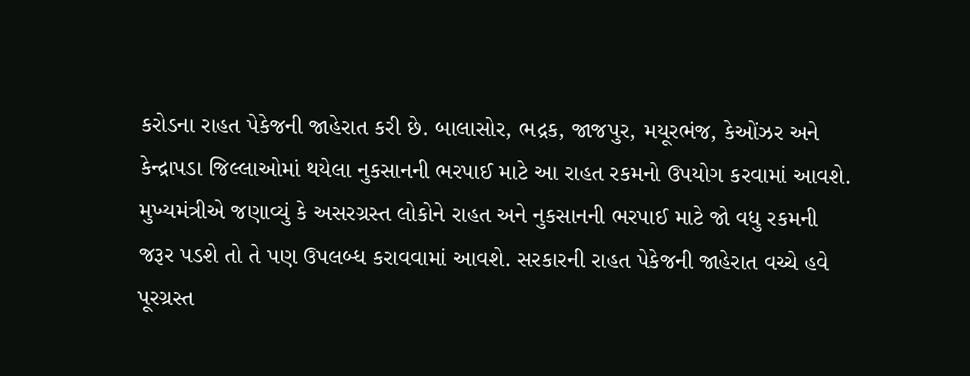કરોડના રાહત પેકેજની જાહેરાત કરી છે. બાલાસોર, ભદ્રક, જાજપુર, મયૂરભંજ, કેઓંઝર અને કેન્દ્રાપડા જિલ્લાઓમાં થયેલા નુકસાનની ભરપાઈ માટે આ રાહત રકમનો ઉપયોગ કરવામાં આવશે. મુખ્યમંત્રીએ જણાવ્યું કે અસરગ્રસ્ત લોકોને રાહત અને નુકસાનની ભરપાઈ માટે જો વધુ રકમની જરૂર પડશે તો તે પણ ઉપલબ્ધ કરાવવામાં આવશે. સરકારની રાહત પેકેજની જાહેરાત વચ્ચે હવે પૂરગ્રસ્ત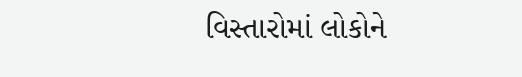વિસ્તારોમાં લોકોને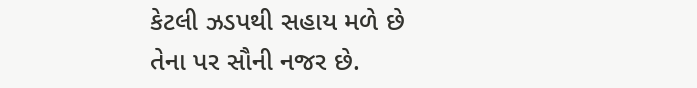કેટલી ઝડપથી સહાય મળે છે તેના પર સૌની નજર છે.